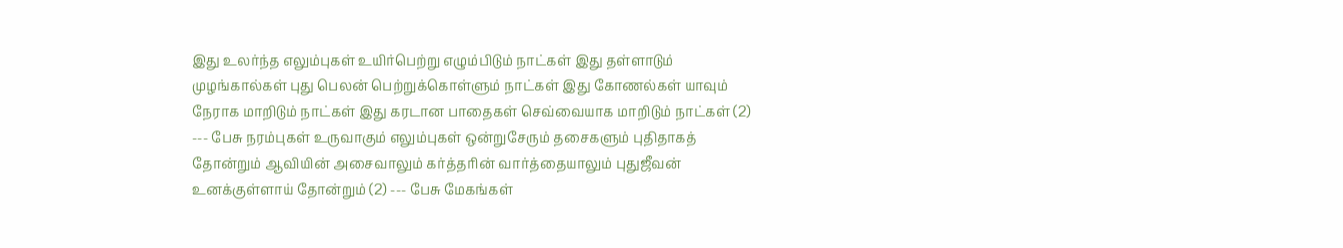இது உலர்ந்த எலும்புகள் உயிர்பெற்று எழும்பிடும் நாட்கள் இது தள்ளாடும் முழங்கால்கள் புது பெலன் பெற்றுக்கொள்ளும் நாட்கள் இது கோணல்கள் யாவும் நேராக மாறிடும் நாட்கள் இது கரடான பாதைகள் செவ்வையாக மாறிடும் நாட்கள் (2) --- பேசு நரம்புகள் உருவாகும் எலும்புகள் ஒன்றுசேரும் தசைகளும் புதிதாகத் தோன்றும் ஆவியின் அசைவாலும் கர்த்தரின் வார்த்தையாலும் புதுஜீவன் உனக்குள்ளாய் தோன்றும் (2) --- பேசு மேகங்கள்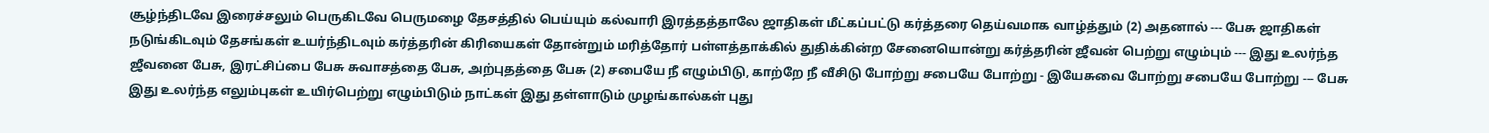சூழ்ந்திடவே இரைச்சலும் பெருகிடவே பெருமழை தேசத்தில் பெய்யும் கல்வாரி இரத்தத்தாலே ஜாதிகள் மீட்கப்பட்டு கர்த்தரை தெய்வமாக வாழ்த்தும் (2) அதனால் --- பேசு ஜாதிகள் நடுங்கிடவும் தேசங்கள் உயர்ந்திடவும் கர்த்தரின் கிரியைகள் தோன்றும் மரித்தோர் பள்ளத்தாக்கில் துதிக்கின்ற சேனையொன்று கர்த்தரின் ஜீவன் பெற்று எழும்பும் --- இது உலர்ந்த ஜீவனை பேசு, இரட்சிப்பை பேசு சுவாசத்தை பேசு, அற்புதத்தை பேசு (2) சபையே நீ எழும்பிடு, காற்றே நீ வீசிடு போற்று சபையே போற்று - இயேசுவை போற்று சபையே போற்று --- பேசு
இது உலர்ந்த எலும்புகள் உயிர்பெற்று எழும்பிடும் நாட்கள் இது தள்ளாடும் முழங்கால்கள் புது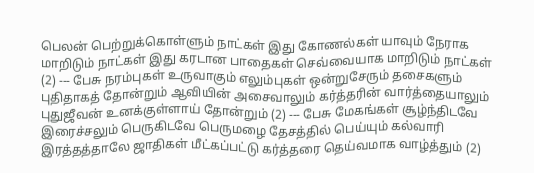பெலன் பெற்றுக்கொள்ளும் நாட்கள் இது கோணல்கள் யாவும் நேராக மாறிடும் நாட்கள் இது கரடான பாதைகள் செவ்வையாக மாறிடும் நாட்கள் (2) --- பேசு நரம்புகள் உருவாகும் எலும்புகள் ஒன்றுசேரும் தசைகளும் புதிதாகத் தோன்றும் ஆவியின் அசைவாலும் கர்த்தரின் வார்த்தையாலும் புதுஜீவன் உனக்குள்ளாய் தோன்றும் (2) --- பேசு மேகங்கள் சூழ்ந்திடவே இரைச்சலும் பெருகிடவே பெருமழை தேசத்தில் பெய்யும் கல்வாரி இரத்தத்தாலே ஜாதிகள் மீட்கப்பட்டு கர்த்தரை தெய்வமாக வாழ்த்தும் (2)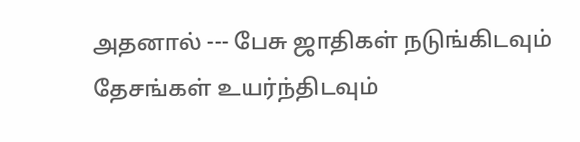அதனால் --- பேசு ஜாதிகள் நடுங்கிடவும் தேசங்கள் உயர்ந்திடவும்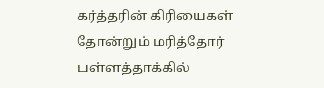கர்த்தரின் கிரியைகள் தோன்றும் மரித்தோர் பள்ளத்தாக்கில்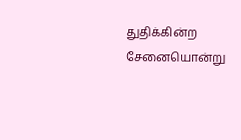துதிக்கின்ற சேனையொன்று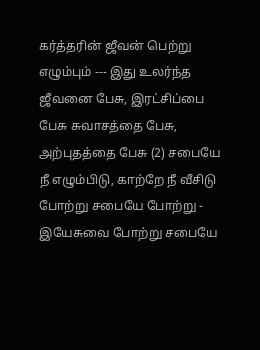கர்த்தரின் ஜீவன் பெற்று எழும்பும் --- இது உலர்ந்த ஜீவனை பேசு, இரட்சிப்பை பேசு சுவாசத்தை பேசு, அற்புதத்தை பேசு (2) சபையே நீ எழும்பிடு, காற்றே நீ வீசிடு போற்று சபையே போற்று - இயேசுவை போற்று சபையே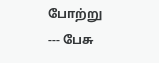போற்று --- பேசு